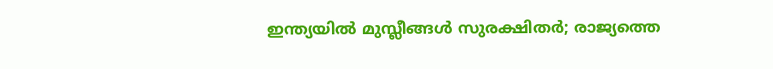ഇന്ത്യയില്‍ മുസ്ലീങ്ങള്‍ സുരക്ഷിതര്‍; രാജ്യത്തെ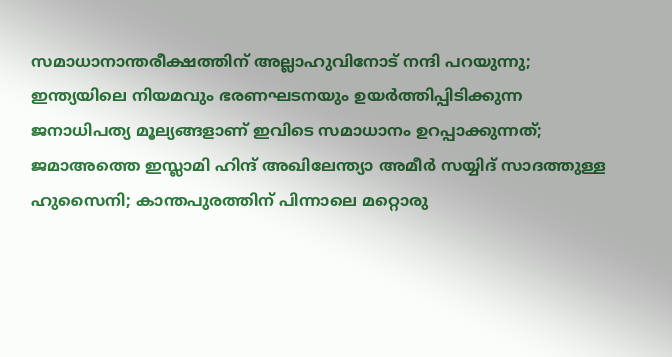സമാധാനാന്തരീക്ഷത്തിന് അല്ലാഹുവിനോട് നന്ദി പറയുന്നു; ഇന്ത്യയിലെ നിയമവും ഭരണഘടനയും ഉയര്‍ത്തിപ്പിടിക്കുന്ന ജനാധിപത്യ മൂല്യങ്ങളാണ് ഇവിടെ സമാധാനം ഉറപ്പാക്കുന്നത്; ജമാഅത്തെ ഇസ്ലാമി ഹിന്ദ് അഖിലേന്ത്യാ അമീര്‍ സയ്യിദ് സാദത്തുള്ള ഹുസൈനി; കാന്തപുരത്തിന് പിന്നാലെ മറ്റൊരു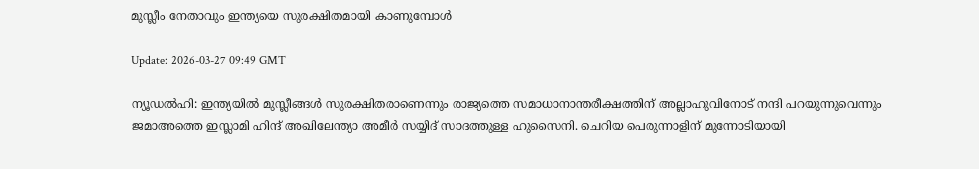മുസ്ലീം നേതാവും ഇന്ത്യയെ സുരക്ഷിതമായി കാണുമ്പോള്‍

Update: 2026-03-27 09:49 GMT

ന്യൂഡല്‍ഹി: ഇന്ത്യയില്‍ മുസ്ലീങ്ങള്‍ സുരക്ഷിതരാണെന്നും രാജ്യത്തെ സമാധാനാന്തരീക്ഷത്തിന് അല്ലാഹുവിനോട് നന്ദി പറയുന്നുവെന്നും ജമാഅത്തെ ഇസ്ലാമി ഹിന്ദ് അഖിലേന്ത്യാ അമീര്‍ സയ്യിദ് സാദത്തുള്ള ഹുസൈനി. ചെറിയ പെരുന്നാളിന് മുന്നോടിയായി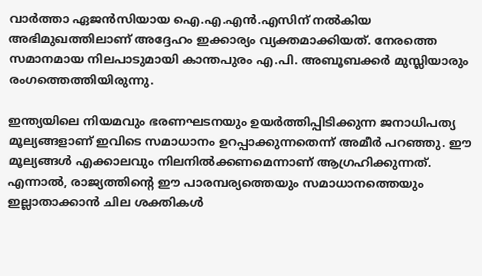വാര്‍ത്താ ഏജന്‍സിയായ ഐ.എ.എന്‍.എസിന് നല്‍കിയ അഭിമുഖത്തിലാണ് അദ്ദേഹം ഇക്കാര്യം വ്യക്തമാക്കിയത്. നേരത്തെ സമാനമായ നിലപാടുമായി കാന്തപുരം എ.പി. അബൂബക്കര്‍ മുസ്ലിയാരും രംഗത്തെത്തിയിരുന്നു.

ഇന്ത്യയിലെ നിയമവും ഭരണഘടനയും ഉയര്‍ത്തിപ്പിടിക്കുന്ന ജനാധിപത്യ മൂല്യങ്ങളാണ് ഇവിടെ സമാധാനം ഉറപ്പാക്കുന്നതെന്ന് അമീര്‍ പറഞ്ഞു. ഈ മൂല്യങ്ങള്‍ എക്കാലവും നിലനില്‍ക്കണമെന്നാണ് ആഗ്രഹിക്കുന്നത്. എന്നാല്‍, രാജ്യത്തിന്റെ ഈ പാരമ്പര്യത്തെയും സമാധാനത്തെയും ഇല്ലാതാക്കാന്‍ ചില ശക്തികള്‍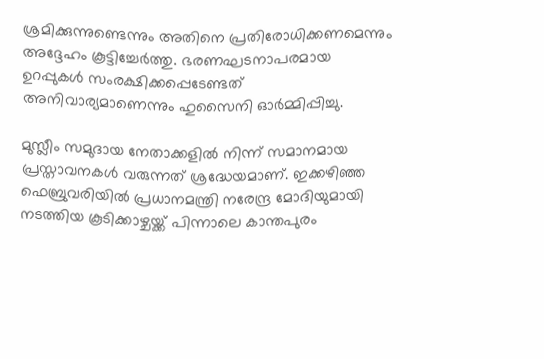ശ്രമിക്കുന്നുണ്ടെന്നും അതിനെ പ്രതിരോധിക്കണമെന്നും അദ്ദേഹം കൂട്ടിച്ചേര്‍ത്തു. ഭരണഘടനാപരമായ ഉറപ്പുകള്‍ സംരക്ഷിക്കപ്പെടേണ്ടത് അനിവാര്യമാണെന്നും ഹുസൈനി ഓര്‍മ്മിപ്പിച്ചു.

മുസ്ലീം സമുദായ നേതാക്കളില്‍ നിന്ന് സമാനമായ പ്രസ്താവനകള്‍ വരുന്നത് ശ്രദ്ധേയമാണ്. ഇക്കഴിഞ്ഞ ഫെബ്രുവരിയില്‍ പ്രധാനമന്ത്രി നരേന്ദ്ര മോദിയുമായി നടത്തിയ കൂടിക്കാഴ്ചയ്ക്ക് പിന്നാലെ കാന്തപുരം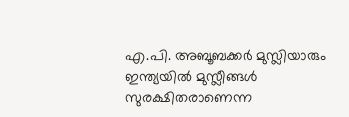എ.പി. അബൂബക്കര്‍ മുസ്ലിയാരും ഇന്ത്യയില്‍ മുസ്ലീങ്ങള്‍ സുരക്ഷിതരാണെന്ന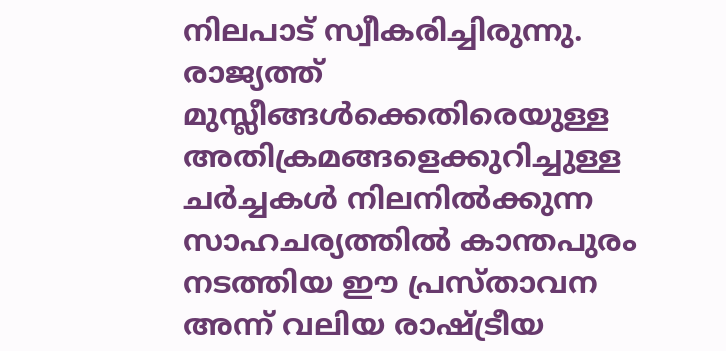നിലപാട് സ്വീകരിച്ചിരുന്നു. രാജ്യത്ത് മുസ്ലീങ്ങള്‍ക്കെതിരെയുള്ള അതിക്രമങ്ങളെക്കുറിച്ചുള്ള ചര്‍ച്ചകള്‍ നിലനില്‍ക്കുന്ന സാഹചര്യത്തില്‍ കാന്തപുരം നടത്തിയ ഈ പ്രസ്താവന അന്ന് വലിയ രാഷ്ട്രീയ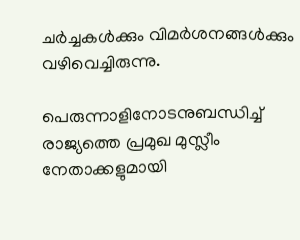ചര്‍ച്ചകള്‍ക്കും വിമര്‍ശനങ്ങള്‍ക്കും വഴിവെച്ചിരുന്നു.

പെരുന്നാളിനോടനുബന്ധിച്ച് രാജ്യത്തെ പ്രമുഖ മുസ്ലീം നേതാക്കളുമായി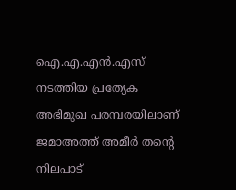ഐ.എ.എന്‍.എസ് നടത്തിയ പ്രത്യേക അഭിമുഖ പരമ്പരയിലാണ് ജമാഅത്ത് അമീര്‍ തന്റെ നിലപാട്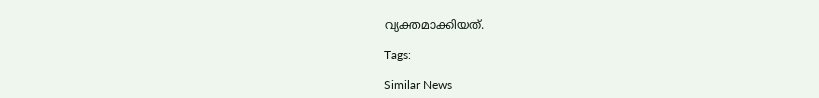വ്യക്തമാക്കിയത്.

Tags:

Similar News